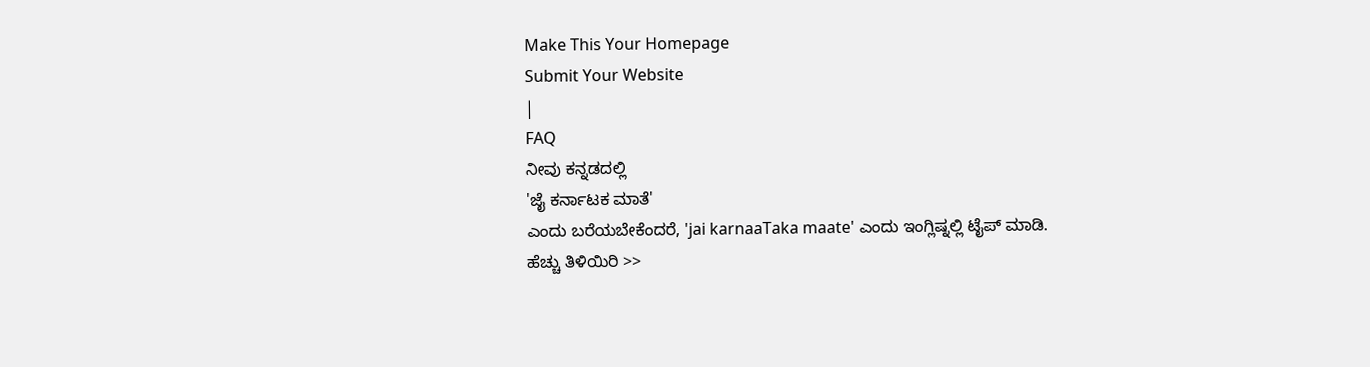Make This Your Homepage
Submit Your Website
|
FAQ
ನೀವು ಕನ್ನಡದಲ್ಲಿ
'ಜೈ ಕರ್ನಾಟಕ ಮಾತೆ'
ಎಂದು ಬರೆಯಬೇಕೆಂದರೆ, 'jai karnaaTaka maate' ಎಂದು ಇಂಗ್ಲಿಷ್ನಲ್ಲಿ ಟೈಪ್ ಮಾಡಿ.
ಹೆಚ್ಚು ತಿಳಿಯಿರಿ >>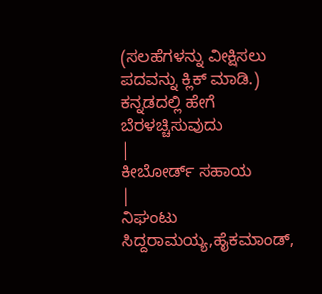(ಸಲಹೆಗಳನ್ನು ವೀಕ್ಷಿಸಲು ಪದವನ್ನು ಕ್ಲಿಕ್ ಮಾಡಿ.)
ಕನ್ನಡದಲ್ಲಿ ಹೇಗೆ ಬೆರಳಚ್ಚಿಸುವುದು
|
ಕೀಬೋರ್ಡ್ ಸಹಾಯ
|
ನಿಘಂಟು
ಸಿದ್ದರಾಮಯ್ಯ,ಹೈಕಮಾಂಡ್,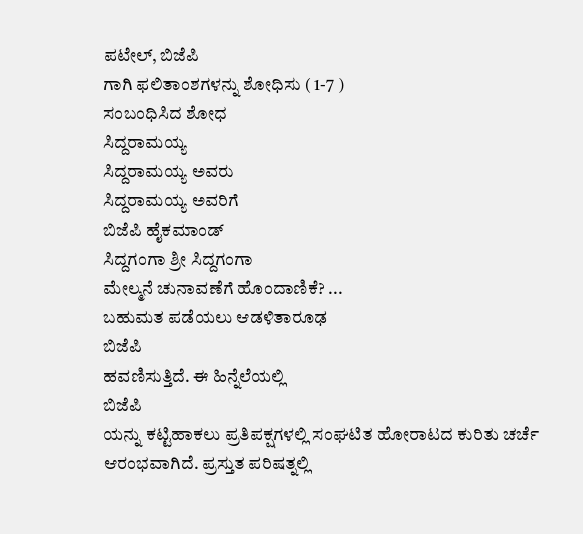ಪಟೇಲ್, ಬಿಜೆಪಿ
ಗಾಗಿ ಫಲಿತಾಂಶಗಳನ್ನು ಶೋಧಿಸು ( 1-7 )
ಸಂಬಂಧಿಸಿದ ಶೋಧ
ಸಿದ್ದರಾಮಯ್ಯ
ಸಿದ್ದರಾಮಯ್ಯ ಅವರು
ಸಿದ್ದರಾಮಯ್ಯ ಅವರಿಗೆ
ಬಿಜೆಪಿ ಹೈಕಮಾಂಡ್
ಸಿದ್ದಗಂಗಾ ಶ್ರೀ ಸಿದ್ದಗಂಗಾ
ಮೇಲ್ಮನೆ ಚುನಾವಣೆಗೆ ಹೊಂದಾಣಿಕೆ? ...
ಬಹುಮತ ಪಡೆಯಲು ಆಡಳಿತಾರೂಢ
ಬಿಜೆಪಿ
ಹವಣಿಸುತ್ತಿದೆ. ಈ ಹಿನ್ನೆಲೆಯಲ್ಲಿ
ಬಿಜೆಪಿ
ಯನ್ನು ಕಟ್ಟಿಹಾಕಲು ಪ್ರತಿಪಕ್ಷಗಳಲ್ಲಿ ಸಂಘಟಿತ ಹೋರಾಟದ ಕುರಿತು ಚರ್ಚೆ ಆರಂಭವಾಗಿದೆ. ಪ್ರಸ್ತುತ ಪರಿಷತ್ನಲ್ಲಿ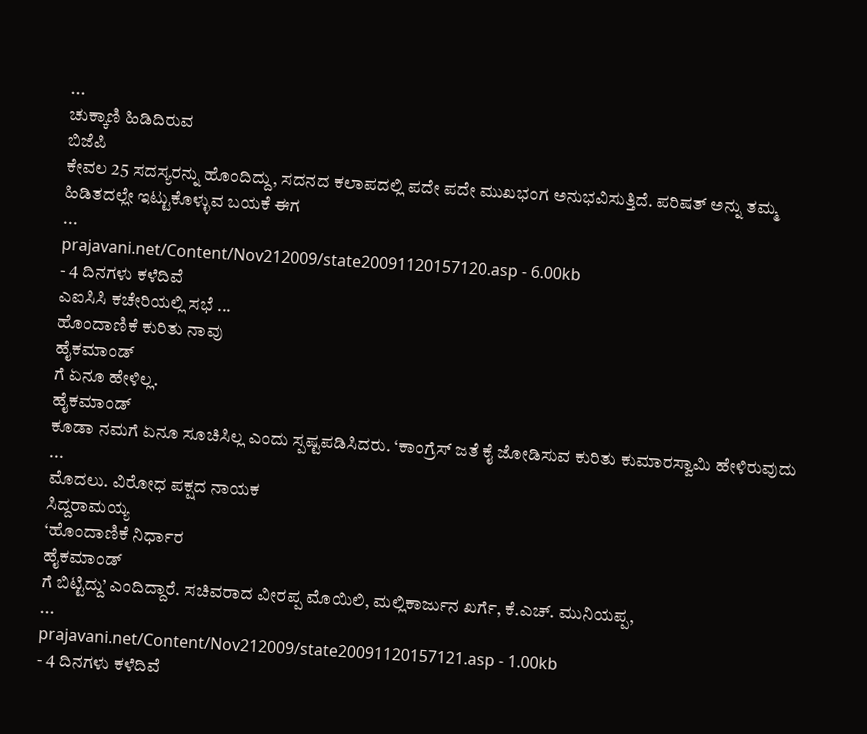...
ಚುಕ್ಕಾಣಿ ಹಿಡಿದಿರುವ
ಬಿಜೆಪಿ
ಕೇವಲ 25 ಸದಸ್ಯರನ್ನು ಹೊಂದಿದ್ದು, ಸದನದ ಕಲಾಪದಲ್ಲಿ ಪದೇ ಪದೇ ಮುಖಭಂಗ ಅನುಭವಿಸುತ್ತಿದೆ. ಪರಿಷತ್ ಅನ್ನು ತಮ್ಮ ಹಿಡಿತದಲ್ಲೇ ಇಟ್ಟುಕೊಳ್ಳುವ ಬಯಕೆ ಈಗ
...
prajavani.net/Content/Nov212009/state20091120157120.asp - 6.00kb
- 4 ದಿನಗಳು ಕಳೆದಿವೆ
ಎಐಸಿಸಿ ಕಚೇರಿಯಲ್ಲಿ ಸಭೆ ...
ಹೊಂದಾಣಿಕೆ ಕುರಿತು ನಾವು
ಹೈಕಮಾಂಡ್
ಗೆ ಏನೂ ಹೇಳಿಲ್ಲ.
ಹೈಕಮಾಂಡ್
ಕೂಡಾ ನಮಗೆ ಏನೂ ಸೂಚಿಸಿಲ್ಲ ಎಂದು ಸ್ಪಷ್ಟಪಡಿಸಿದರು. ‘ಕಾಂಗ್ರೆಸ್ ಜತೆ ಕೈ ಜೋಡಿಸುವ ಕುರಿತು ಕುಮಾರಸ್ವಾಮಿ ಹೇಳಿರುವುದು
...
ಮೊದಲು. ವಿರೋಧ ಪಕ್ಷದ ನಾಯಕ
ಸಿದ್ದರಾಮಯ್ಯ
‘ಹೊಂದಾಣಿಕೆ ನಿರ್ಧಾರ
ಹೈಕಮಾಂಡ್
ಗೆ ಬಿಟ್ಟಿದ್ದು’ ಎಂದಿದ್ದಾರೆ. ಸಚಿವರಾದ ವೀರಪ್ಪ ಮೊಯಿಲಿ, ಮಲ್ಲಿಕಾರ್ಜುನ ಖರ್ಗೆ, ಕೆ.ಎಚ್. ಮುನಿಯಪ್ಪ,
...
prajavani.net/Content/Nov212009/state20091120157121.asp - 1.00kb
- 4 ದಿನಗಳು ಕಳೆದಿವೆ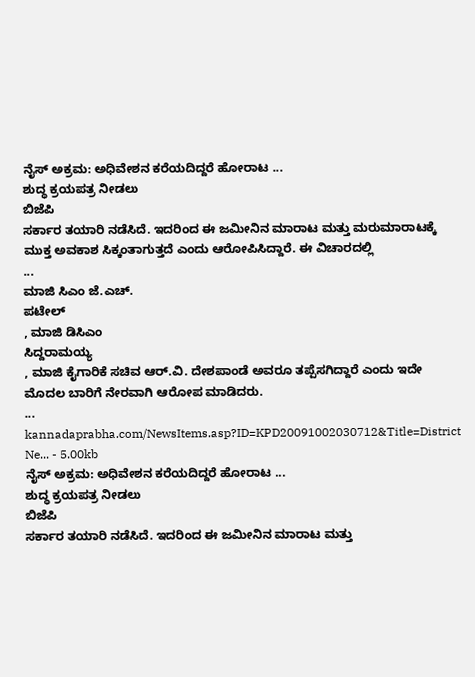ನೈಸ್ ಅಕ್ರಮ: ಅಧಿವೇಶನ ಕರೆಯದಿದ್ದರೆ ಹೋರಾಟ ...
ಶುದ್ಧ ಕ್ರಯಪತ್ರ ನೀಡಲು
ಬಿಜೆಪಿ
ಸರ್ಕಾರ ತಯಾರಿ ನಡೆಸಿದೆ. ಇದರಿಂದ ಈ ಜಮೀನಿನ ಮಾರಾಟ ಮತ್ತು ಮರುಮಾರಾಟಕ್ಕೆ ಮುಕ್ತ ಅವಕಾಶ ಸಿಕ್ಕಂತಾಗುತ್ತದೆ ಎಂದು ಆರೋಪಿಸಿದ್ದಾರೆ. ಈ ವಿಚಾರದಲ್ಲಿ
...
ಮಾಜಿ ಸಿಎಂ ಜೆ.ಎಚ್.
ಪಟೇಲ್
, ಮಾಜಿ ಡಿಸಿಎಂ
ಸಿದ್ದರಾಮಯ್ಯ
, ಮಾಜಿ ಕೈಗಾರಿಕೆ ಸಚಿವ ಆರ್.ವಿ. ದೇಶಪಾಂಡೆ ಅವರೂ ತಪ್ಪೆಸಗಿದ್ದಾರೆ ಎಂದು ಇದೇ ಮೊದಲ ಬಾರಿಗೆ ನೇರವಾಗಿ ಆರೋಪ ಮಾಡಿದರು.
...
kannadaprabha.com/NewsItems.asp?ID=KPD20091002030712&Title=District Ne... - 5.00kb
ನೈಸ್ ಅಕ್ರಮ: ಅಧಿವೇಶನ ಕರೆಯದಿದ್ದರೆ ಹೋರಾಟ ...
ಶುದ್ಧ ಕ್ರಯಪತ್ರ ನೀಡಲು
ಬಿಜೆಪಿ
ಸರ್ಕಾರ ತಯಾರಿ ನಡೆಸಿದೆ. ಇದರಿಂದ ಈ ಜಮೀನಿನ ಮಾರಾಟ ಮತ್ತು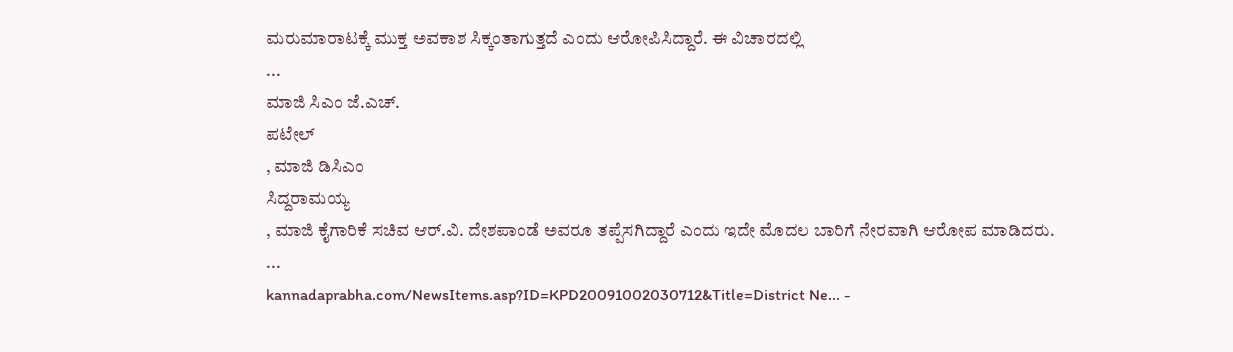ಮರುಮಾರಾಟಕ್ಕೆ ಮುಕ್ತ ಅವಕಾಶ ಸಿಕ್ಕಂತಾಗುತ್ತದೆ ಎಂದು ಆರೋಪಿಸಿದ್ದಾರೆ. ಈ ವಿಚಾರದಲ್ಲಿ
...
ಮಾಜಿ ಸಿಎಂ ಜೆ.ಎಚ್.
ಪಟೇಲ್
, ಮಾಜಿ ಡಿಸಿಎಂ
ಸಿದ್ದರಾಮಯ್ಯ
, ಮಾಜಿ ಕೈಗಾರಿಕೆ ಸಚಿವ ಆರ್.ವಿ. ದೇಶಪಾಂಡೆ ಅವರೂ ತಪ್ಪೆಸಗಿದ್ದಾರೆ ಎಂದು ಇದೇ ಮೊದಲ ಬಾರಿಗೆ ನೇರವಾಗಿ ಆರೋಪ ಮಾಡಿದರು.
...
kannadaprabha.com/NewsItems.asp?ID=KPD20091002030712&Title=District Ne... -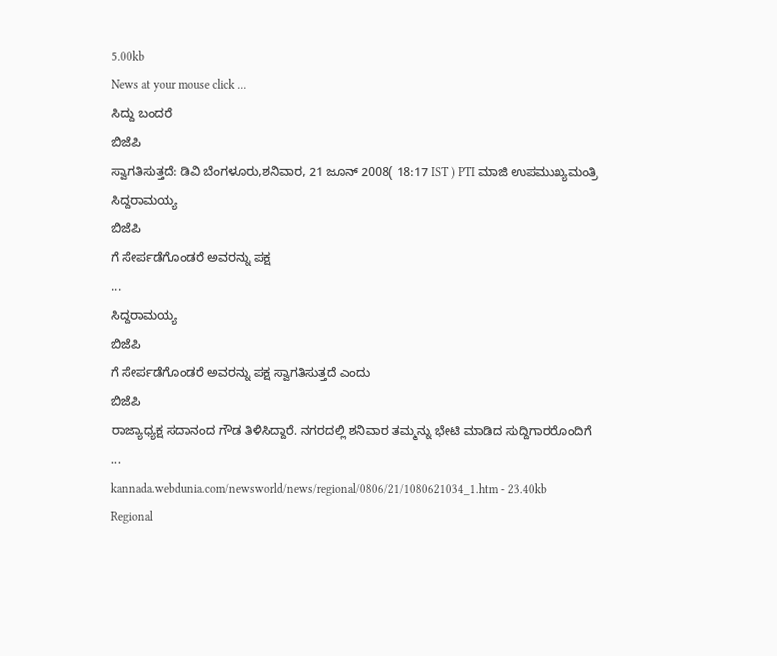5.00kb
News at your mouse click ...
ಸಿದ್ದು ಬಂದರೆ
ಬಿಜೆಪಿ
ಸ್ವಾಗತಿಸುತ್ತದೆ: ಡಿವಿ ಬೆಂಗಳೂರು,ಶನಿವಾರ, 21 ಜೂನ್ 2008( 18:17 IST ) PTI ಮಾಜಿ ಉಪಮುಖ್ಯಮಂತ್ರಿ
ಸಿದ್ದರಾಮಯ್ಯ
ಬಿಜೆಪಿ
ಗೆ ಸೇರ್ಪಡೆಗೊಂಡರೆ ಅವರನ್ನು ಪಕ್ಷ
...
ಸಿದ್ದರಾಮಯ್ಯ
ಬಿಜೆಪಿ
ಗೆ ಸೇರ್ಪಡೆಗೊಂಡರೆ ಅವರನ್ನು ಪಕ್ಷ ಸ್ವಾಗತಿಸುತ್ತದೆ ಎಂದು
ಬಿಜೆಪಿ
ರಾಜ್ಯಾಧ್ಯಕ್ಷ ಸದಾನಂದ ಗೌಡ ತಿಳಿಸಿದ್ದಾರೆ. ನಗರದಲ್ಲಿ ಶನಿವಾರ ತಮ್ಮನ್ನು ಭೇಟಿ ಮಾಡಿದ ಸುದ್ದಿಗಾರರೊಂದಿಗೆ
...
kannada.webdunia.com/newsworld/news/regional/0806/21/1080621034_1.htm - 23.40kb
Regional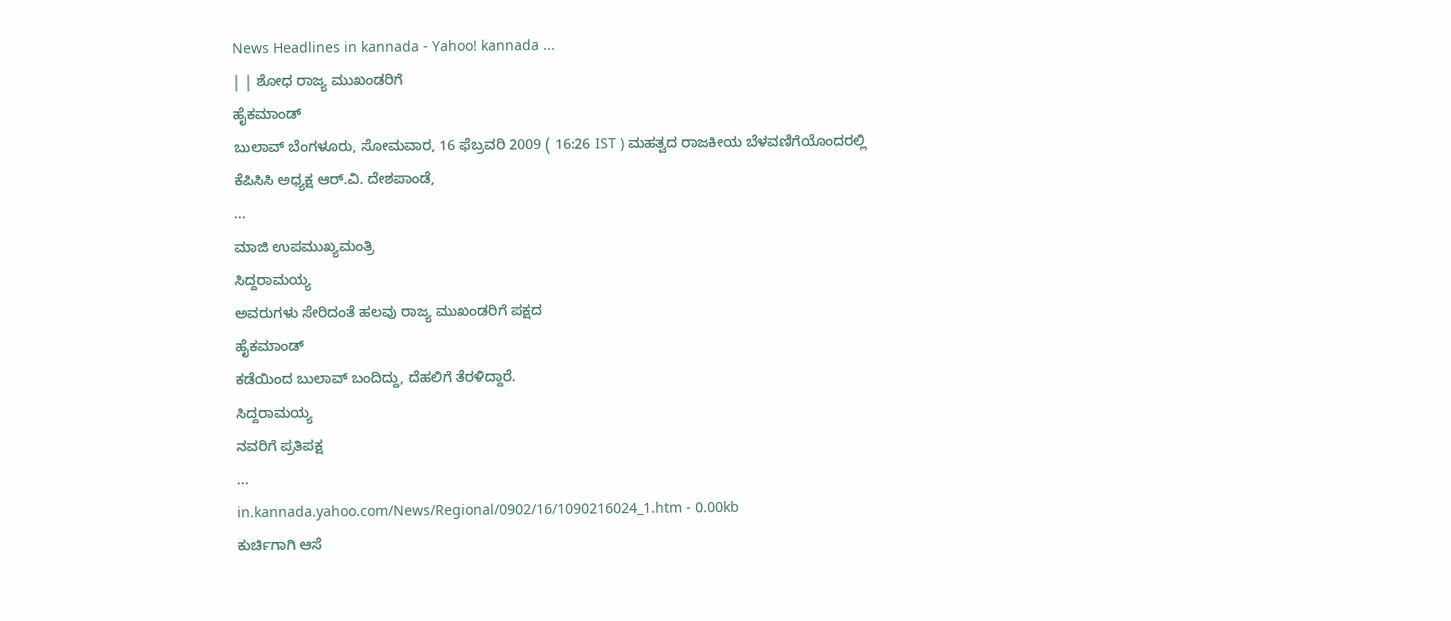News Headlines in kannada - Yahoo! kannada ...
| | ಶೋಧ ರಾಜ್ಯ ಮುಖಂಡರಿಗೆ
ಹೈಕಮಾಂಡ್
ಬುಲಾವ್ ಬೆಂಗಳೂರು, ಸೋಮವಾರ, 16 ಫೆಬ್ರವರಿ 2009 ( 16:26 IST ) ಮಹತ್ವದ ರಾಜಕೀಯ ಬೆಳವಣಿಗೆಯೊಂದರಲ್ಲಿ ಕೆಪಿಸಿಸಿ ಅಧ್ಯಕ್ಷ ಆರ್.ವಿ. ದೇಶಪಾಂಡೆ,
...
ಮಾಜಿ ಉಪಮುಖ್ಯಮಂತ್ರಿ
ಸಿದ್ದರಾಮಯ್ಯ
ಅವರುಗಳು ಸೇರಿದಂತೆ ಹಲವು ರಾಜ್ಯ ಮುಖಂಡರಿಗೆ ಪಕ್ಷದ
ಹೈಕಮಾಂಡ್
ಕಡೆಯಿಂದ ಬುಲಾವ್ ಬಂದಿದ್ದು, ದೆಹಲಿಗೆ ತೆರಳಿದ್ದಾರೆ.
ಸಿದ್ದರಾಮಯ್ಯ
ನವರಿಗೆ ಪ್ರತಿಪಕ್ಷ
...
in.kannada.yahoo.com/News/Regional/0902/16/1090216024_1.htm - 0.00kb
ಕುರ್ಚಿಗಾಗಿ ಆಸೆ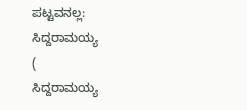ಪಟ್ಟವನಲ್ಲ:
ಸಿದ್ದರಾಮಯ್ಯ
(
ಸಿದ್ದರಾಮಯ್ಯ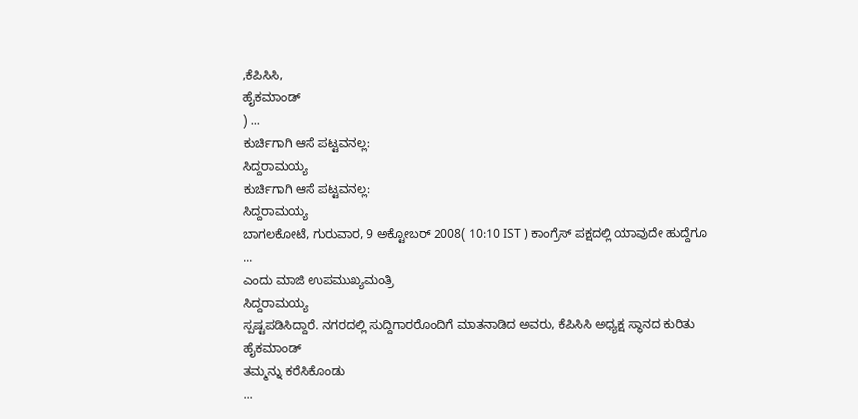,ಕೆಪಿಸಿಸಿ,
ಹೈಕಮಾಂಡ್
) ...
ಕುರ್ಚಿಗಾಗಿ ಆಸೆ ಪಟ್ಟವನಲ್ಲ:
ಸಿದ್ದರಾಮಯ್ಯ
ಕುರ್ಚಿಗಾಗಿ ಆಸೆ ಪಟ್ಟವನಲ್ಲ:
ಸಿದ್ದರಾಮಯ್ಯ
ಬಾಗಲಕೋಟೆ, ಗುರುವಾರ, 9 ಅಕ್ಟೋಬರ್ 2008( 10:10 IST ) ಕಾಂಗ್ರೆಸ್ ಪಕ್ಷದಲ್ಲಿ ಯಾವುದೇ ಹುದ್ದೆಗೂ
...
ಎಂದು ಮಾಜಿ ಉಪಮುಖ್ಯಮಂತ್ರಿ
ಸಿದ್ದರಾಮಯ್ಯ
ಸ್ಪಷ್ಟಪಡಿಸಿದ್ದಾರೆ. ನಗರದಲ್ಲಿ ಸುದ್ದಿಗಾರರೊಂದಿಗೆ ಮಾತನಾಡಿದ ಅವರು, ಕೆಪಿಸಿಸಿ ಅಧ್ಯಕ್ಷ ಸ್ಥಾನದ ಕುರಿತು
ಹೈಕಮಾಂಡ್
ತಮ್ಮನ್ನು ಕರೆಸಿಕೊಂಡು
...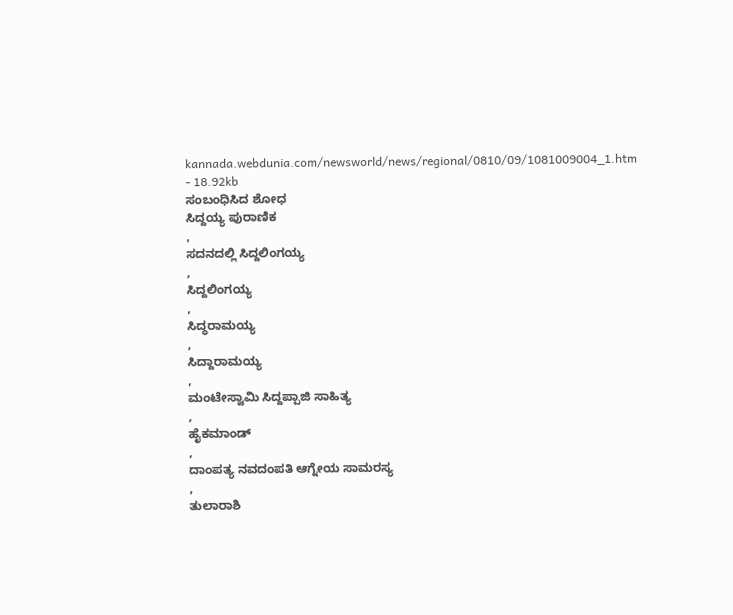kannada.webdunia.com/newsworld/news/regional/0810/09/1081009004_1.htm - 18.92kb
ಸಂಬಂಧಿಸಿದ ಶೋಧ
ಸಿದ್ದಯ್ಯ ಪುರಾಣಿಕ
,
ಸದನದಲ್ಲಿ ಸಿದ್ದಲಿಂಗಯ್ಯ
,
ಸಿದ್ದಲಿಂಗಯ್ಯ
,
ಸಿದ್ಧರಾಮಯ್ಯ
,
ಸಿದ್ದಾರಾಮಯ್ಯ
,
ಮಂಟೇಸ್ವಾಮಿ ಸಿದ್ದಪ್ಪಾಜಿ ಸಾಹಿತ್ಯ
,
ಹೈಕಮಾಂಡ್
,
ದಾಂಪತ್ಯ ನವದಂಪತಿ ಆಗ್ನೇಯ ಸಾಮರಸ್ಯ
,
ತುಲಾರಾಶಿ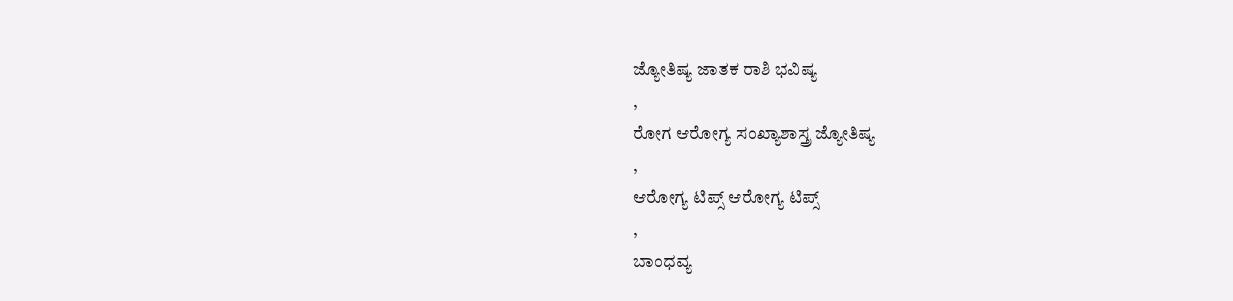ಜ್ಯೋತಿಷ್ಯ ಜಾತಕ ರಾಶಿ ಭವಿಷ್ಯ
,
ರೋಗ ಆರೋಗ್ಯ ಸಂಖ್ಯಾಶಾಸ್ತ್ರ ಜ್ಯೋತಿಷ್ಯ
,
ಆರೋಗ್ಯ ಟಿಪ್ಸ್ ಆರೋಗ್ಯ ಟಿಪ್ಸ್
,
ಬಾಂಧವ್ಯ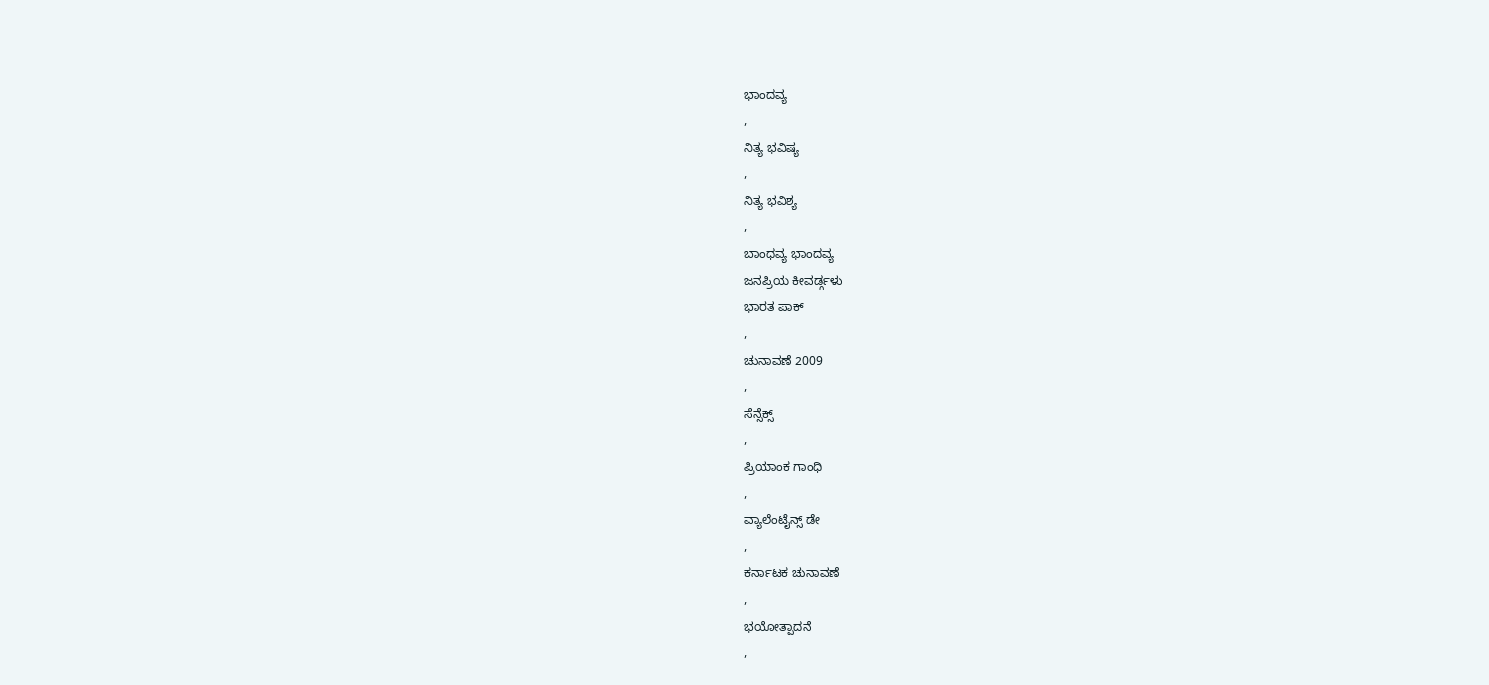ಭಾಂದವ್ಯ
,
ನಿತ್ಯ ಭವಿಷ್ಯ
,
ನಿತ್ಯ ಭವಿಶ್ಯ
,
ಬಾಂಧವ್ಯ ಭಾಂದವ್ಯ
ಜನಪ್ರಿಯ ಕೀವರ್ಡ್ಗಳು
ಭಾರತ ಪಾಕ್
,
ಚುನಾವಣೆ 2009
,
ಸೆನ್ಸೆಕ್ಸ್
,
ಪ್ರಿಯಾಂಕ ಗಾಂಧಿ
,
ವ್ಯಾಲೆಂಟೈನ್ಸ್ ಡೇ
,
ಕರ್ನಾಟಕ ಚುನಾವಣೆ
,
ಭಯೋತ್ಪಾದನೆ
,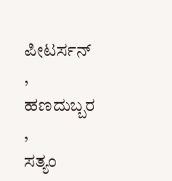ಪೀಟರ್ಸನ್
,
ಹಣದುಬ್ಬರ
,
ಸತ್ಯಂ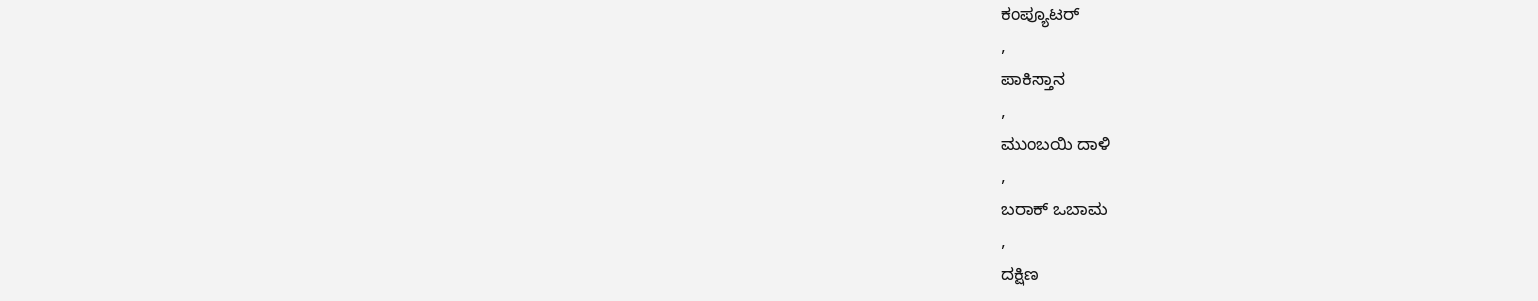ಕಂಪ್ಯೂಟರ್
,
ಪಾಕಿಸ್ತಾನ
,
ಮುಂಬಯಿ ದಾಳಿ
,
ಬರಾಕ್ ಒಬಾಮ
,
ದಕ್ಷಿಣ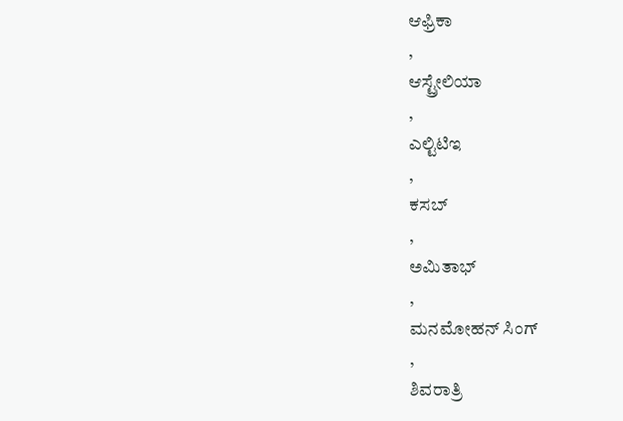ಆಫ್ರಿಕಾ
,
ಆಸ್ಟ್ರೇಲಿಯಾ
,
ಎಲ್ಟಿಟಿಇ
,
ಕಸಬ್
,
ಅಮಿತಾಭ್
,
ಮನಮೋಹನ್ ಸಿಂಗ್
,
ಶಿವರಾತ್ರಿ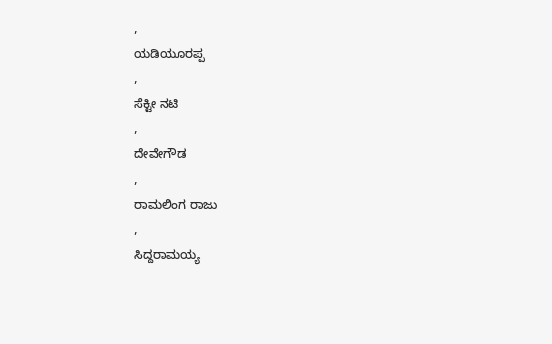,
ಯಡಿಯೂರಪ್ಪ
,
ಸೆಕ್ಟೀ ನಟಿ
,
ದೇವೇಗೌಡ
,
ರಾಮಲಿಂಗ ರಾಜು
,
ಸಿದ್ದರಾಮಯ್ಯ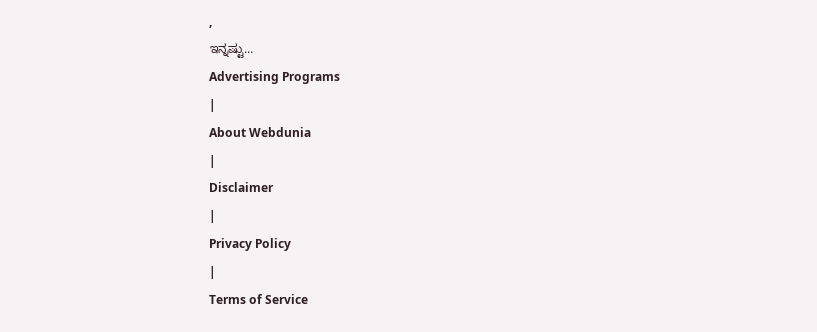,
ಇನ್ನಷ್ಟು...
Advertising Programs
|
About Webdunia
|
Disclaimer
|
Privacy Policy
|
Terms of Service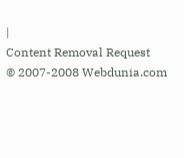|
Content Removal Request
© 2007-2008 Webdunia.com